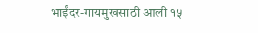भाईंदर-गायमुखसाठी आली १५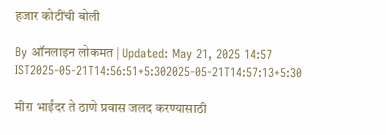हजार कोटींची बोली

By ऑनलाइन लोकमत | Updated: May 21, 2025 14:57 IST2025-05-21T14:56:51+5:302025-05-21T14:57:13+5:30

मीरा भाईंदर ते ठाणे प्रवास जलद करण्यासाठी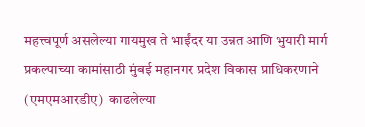महत्त्वपूर्ण असलेल्या गायमुख ते भाईंदर या उन्नत आणि भुयारी मार्ग प्रकल्पाच्या कामांसाठी मुंबई महानगर प्रदेश विकास प्राधिकरणाने (एमएमआरडीए)  काढलेल्या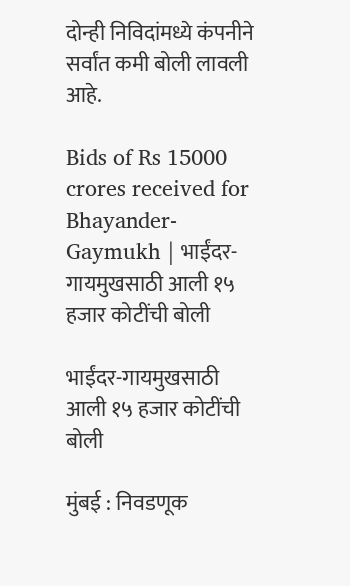दोन्ही निविदांमध्ये कंपनीने सर्वांत कमी बोली लावली आहे.

Bids of Rs 15000 crores received for Bhayander-Gaymukh | भाईंदर-गायमुखसाठी आली १५ हजार कोटींची बोली

भाईंदर-गायमुखसाठी आली १५ हजार कोटींची बोली

मुंबई : निवडणूक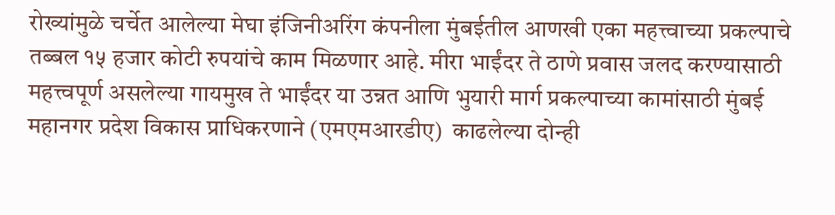रोख्यांमुळे चर्चेत आलेल्या मेघा इंजिनीअरिंग कंपनीला मुंबईतील आणखी एका महत्त्वाच्या प्रकल्पाचे तब्बल १५ हजार कोटी रुपयांचे काम मिळणार आहे. मीरा भाईंदर ते ठाणे प्रवास जलद करण्यासाठी महत्त्वपूर्ण असलेल्या गायमुख ते भाईंदर या उन्नत आणि भुयारी मार्ग प्रकल्पाच्या कामांसाठी मुंबई महानगर प्रदेश विकास प्राधिकरणाने (एमएमआरडीए)  काढलेल्या दोन्ही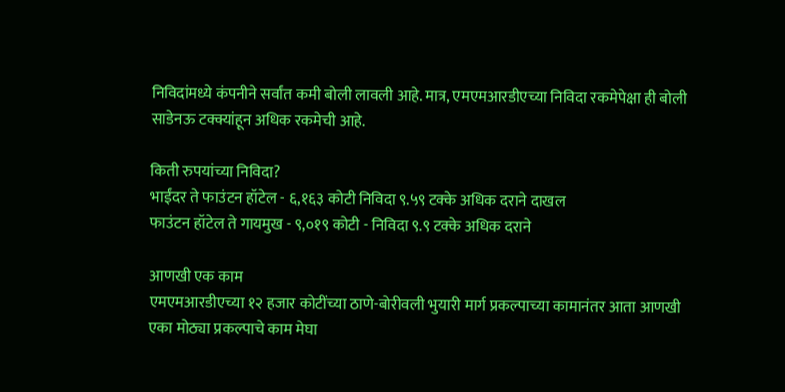निविदांमध्ये कंपनीने सर्वांत कमी बोली लावली आहे. मात्र, एमएमआरडीएच्या निविदा रकमेपेक्षा ही बोली साडेनऊ टक्क्यांहून अधिक रकमेची आहे.

किती रुपयांच्या निविदा?
भाईंदर ते फाउंटन हॉटेल - ६,१६३ कोटी निविदा ९.५९ टक्के अधिक दराने दाखल
फाउंटन हॉटेल ते गायमुख - ९,०१९ कोटी - निविदा ९.९ टक्के अधिक दराने

आणखी एक काम
एमएमआरडीएच्या १२ हजार कोटींच्या ठाणे-बोरीवली भुयारी मार्ग प्रकल्पाच्या कामानंतर आता आणखी एका मोठ्या प्रकल्पाचे काम मेघा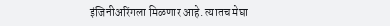इंजिनीअरिंगला मिळणार आहे. त्यातच मेघा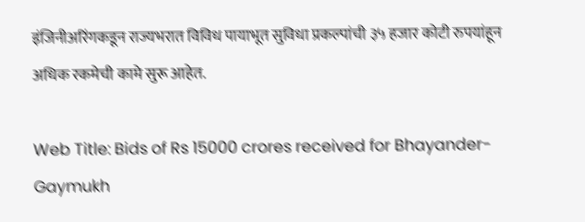इंजिनीअरिंगकडून राज्यभरात विविध पायाभूत सुविधा प्रकल्पांची ३५ हजार कोटी रुपयांहून अधिक रकमेची कामे सुरू आहेत.

Web Title: Bids of Rs 15000 crores received for Bhayander-Gaymukh